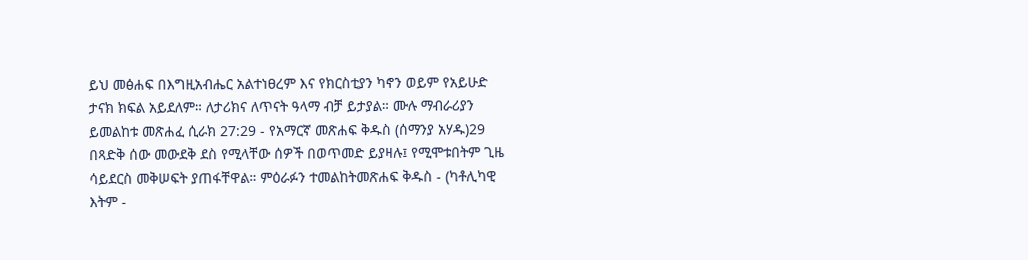ይህ መፅሐፍ በእግዚአብሔር አልተነፀረም እና የክርስቲያን ካኖን ወይም የአይሁድ ታናክ ክፍል አይደለም። ለታሪክና ለጥናት ዓላማ ብቻ ይታያል። ሙሉ ማብራሪያን ይመልከቱ መጽሐፈ ሲራክ 27:29 - የአማርኛ መጽሐፍ ቅዱስ (ሰማንያ አሃዱ)29 በጻድቅ ሰው መውደቅ ደስ የሚላቸው ሰዎች በወጥመድ ይያዛሉ፤ የሚሞቱበትም ጊዜ ሳይደርስ መቅሠፍት ያጠፋቸዋል። ምዕራፉን ተመልከትመጽሐፍ ቅዱስ - (ካቶሊካዊ እትም -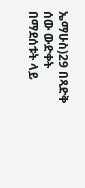ኤማሁስ)29 በጻድቅ ሰው ውድቀት በማደሰቱት ላይ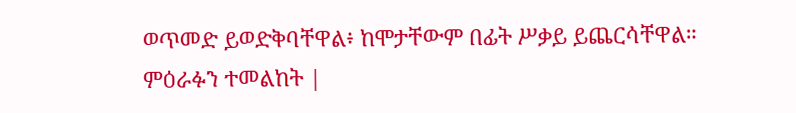ወጥመድ ይወድቅባቸዋል፥ ከሞታቸውም በፊት ሥቃይ ይጨርሳቸዋል። ምዕራፉን ተመልከት |